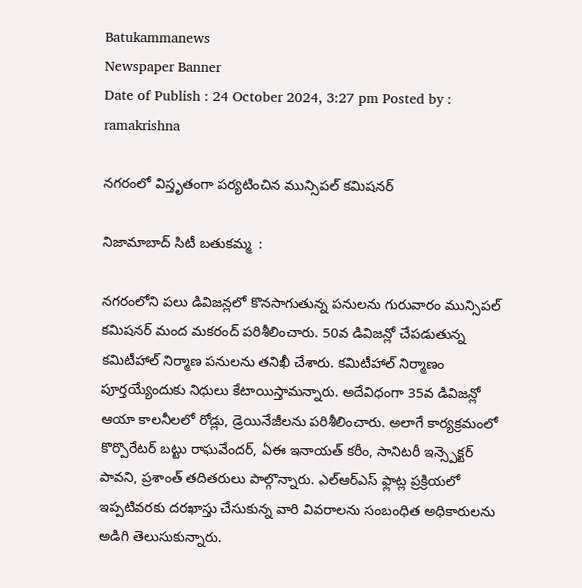Batukammanews
Newspaper Banner
Date of Publish : 24 October 2024, 3:27 pm Posted by : ramakrishna

నగరంలో విస్తృతంగా పర్యటించిన మున్సిపల్ కమిషనర్

నిజామాబాద్ సిటీ బతుకమ్మ  :

నగరంలోని పలు డివిజన్లలో కొనసాగుతున్న పనులను గురువారం మున్సిపల్ కమిషనర్ మంద మకరంద్ పరిశీలించారు. 50వ డివిజన్లో చేపడుతున్న కమిటీహాల్ నిర్మాణ పనులను తనిఖీ చేశారు. కమిటీహాల్ నిర్మాణం పూర్తయ్యేందుకు నిధులు కేటాయిస్తామన్నారు. అదేవిధంగా 35వ డివిజన్లో ఆయా కాలనీలలో రోడ్లు, డ్రెయినేజీలను పరిశీలించారు. అలాగే కార్యక్రమంలో కొర్పొరేటర్ బట్టు రాఘవేందర్, ఏఈ ఇనాయత్ కరీం, సానిటరీ ఇన్స్పెక్టర్ పావని, ప్రశాంత్ తదితరులు పాల్గొన్నారు. ఎల్ఆర్ఎస్ ఫ్లాట్ల ప్రక్రియలో ఇప్పటివరకు దరఖాస్తు చేసుకున్న వారి వివరాలను సంబంధిత అధికారులను అడిగి తెలుసుకున్నారు.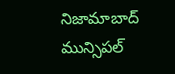నిజామాబాద్ మున్సిపల్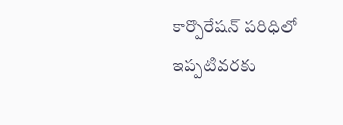కార్పొరేషన్ పరిధిలో ఇప్పటివరకు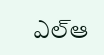ఎల్ఆ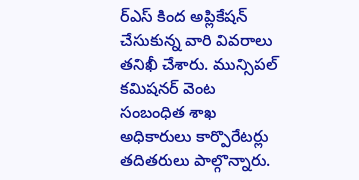ర్ఎస్ కింద అప్లికేషన్ చేసుకున్న వారి వివరాలు తనిఖీ చేశారు. మున్సిపల్ కమిషనర్ వెంట సంబంధిత శాఖ అధికారులు కార్పొరేటర్లు తదితరులు పాల్గొన్నారు.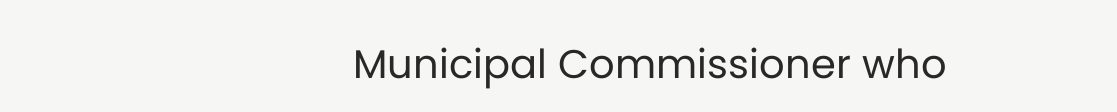Municipal Commissioner who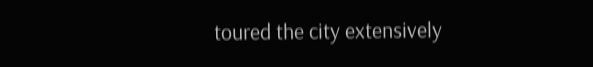toured the city extensively